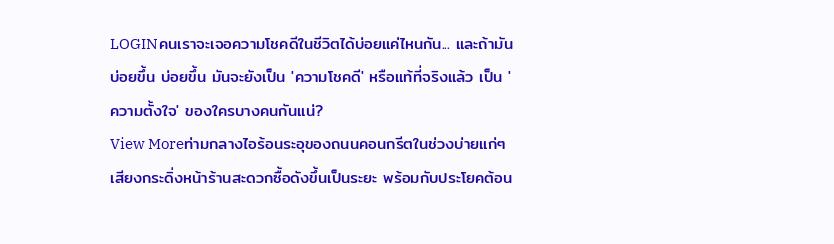LOGINคนเราจะเจอความโชคดีในชีวิตได้บ่อยแค่ไหนกัน... และถ้ามันบ่อยขึ้น บ่อยขึ้น มันจะยังเป็น 'ความโชคดี' หรือแท้ที่จริงแล้ว เป็น 'ความตั้งใจ' ของใครบางคนกันแน่?
View Moreท่ามกลางไอร้อนระอุของถนนคอนกรีตในช่วงบ่ายแก่ๆ เสียงกระดิ่งหน้าร้านสะดวกซื้อดังขึ้นเป็นระยะ พร้อมกับประโยคต้อน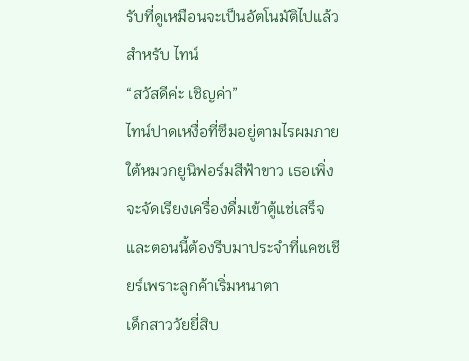รับที่ดูเหมือนจะเป็นอัตโนมัติไปแล้วสำหรับ ไทน์
“สวัสดีค่ะ เชิญค่า”
ไทน์ปาดเหงื่อที่ซึมอยู่ตามไรผมภายใต้หมวกยูนิฟอร์มสีฟ้าขาว เธอเพิ่งจะจัดเรียงเครื่องดื่มเข้าตู้แช่เสร็จ และตอนนี้ต้องรีบมาประจำที่แคชเชียร์เพราะลูกค้าเริ่มหนาตา
เด็กสาววัยยี่สิบ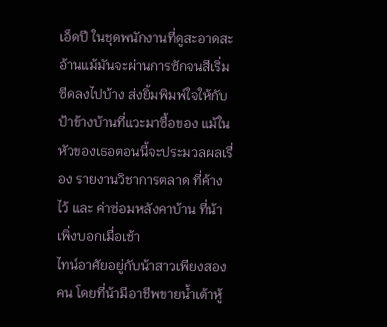เอ็ดปี ในชุดพนักงานที่ดูสะอาดสะอ้านแม้มันจะผ่านการซักจนสีเริ่มซีดลงไปบ้าง ส่งยิ้มพิมพ์ใจให้กับป้าข้างบ้านที่แวะมาซื้อของ แม้ในหัวของเธอตอนนี้จะประมวลผลเรื่อง รายงานวิชาการตลาด ที่ค้างไว้ และ ค่าซ่อมหลังคาบ้าน ที่น้าเพิ่งบอกเมื่อเช้า
ไทน์อาศัยอยู่กับน้าสาวเพียงสองคน โดยที่น้ามีอาชีพขายน้ำเต้าหู้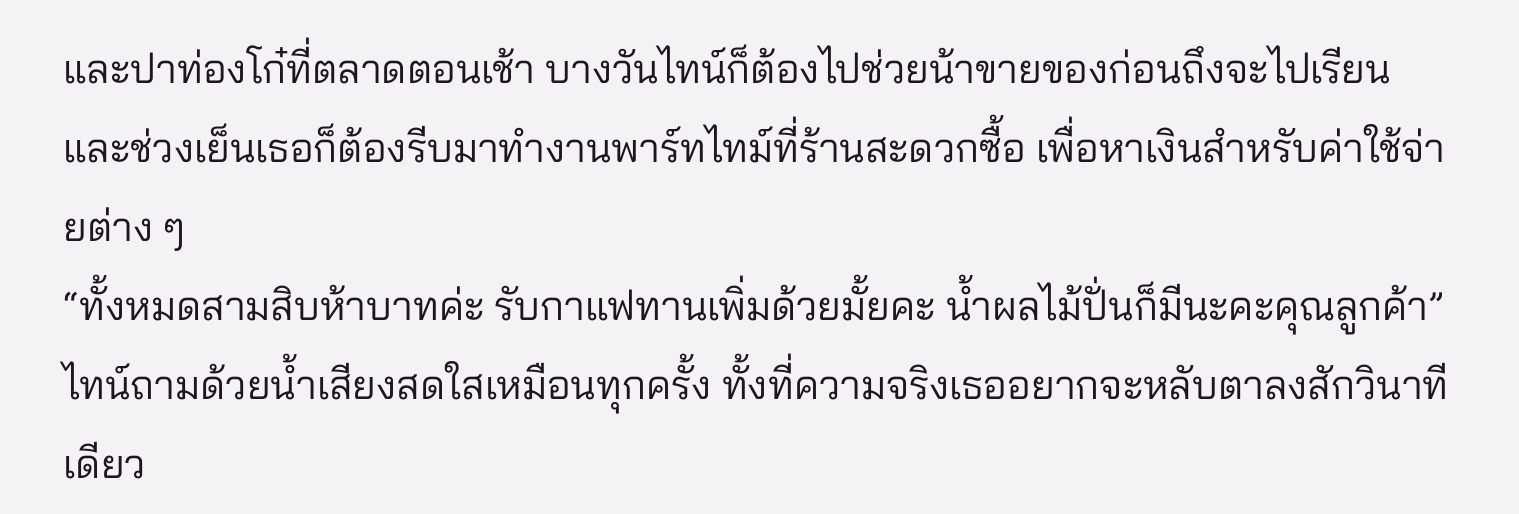และปาท่องโก๋ที่ตลาดตอนเช้า บางวันไทน์ก็ต้องไปช่วยน้าขายของก่อนถึงจะไปเรียน และช่วงเย็นเธอก็ต้องรีบมาทำงานพาร์ทไทม์ที่ร้านสะดวกซื้อ เพื่อหาเงินสำหรับค่าใช้จ่ายต่าง ๆ
“ทั้งหมดสามสิบห้าบาทค่ะ รับกาแฟทานเพิ่มด้วยมั้ยคะ น้ำผลไม้ปั่นก็มีนะคะคุณลูกค้า”
ไทน์ถามด้วยน้ำเสียงสดใสเหมือนทุกครั้ง ทั้งที่ความจริงเธออยากจะหลับตาลงสักวินาทีเดียว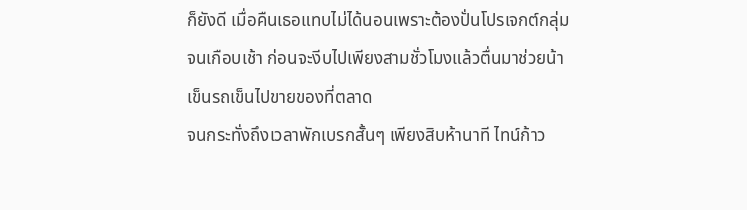ก็ยังดี เมื่อคืนเธอแทบไม่ได้นอนเพราะต้องปั่นโปรเจกต์กลุ่มจนเกือบเช้า ก่อนจะงีบไปเพียงสามชั่วโมงแล้วตื่นมาช่วยน้าเข็นรถเข็นไปขายของที่ตลาด
จนกระทั่งถึงเวลาพักเบรกสั้นๆ เพียงสิบห้านาที ไทน์ก้าว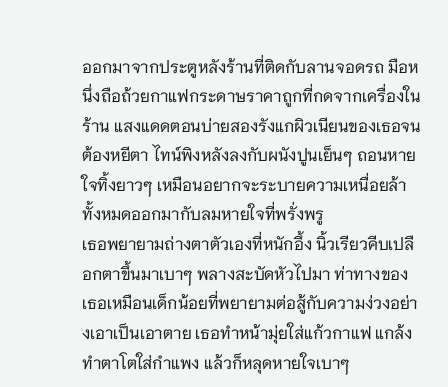ออกมาจากประตูหลังร้านที่ติดกับลานจอดรถ มือหนึ่งถือถ้วยกาแฟกระดาษราคาถูกที่กดจากเครื่องในร้าน แสงแดดตอนบ่ายสองรังแกผิวเนียนของเธอจนต้องหยีตา ไทน์พิงหลังลงกับผนังปูนเย็นๆ ถอนหายใจทิ้งยาวๆ เหมือนอยากจะระบายความเหนื่อยล้าทั้งหมดออกมากับลมหายใจที่พรั่งพรู
เธอพยายามถ่างตาตัวเองที่หนักอึ้ง นิ้วเรียวคีบเปลือกตาขึ้นมาเบาๆ พลางสะบัดหัวไปมา ท่าทางของเธอเหมือนเด็กน้อยที่พยายามต่อสู้กับความง่วงอย่างเอาเป็นเอาตาย เธอทำหน้ามุ่ยใส่แก้วกาแฟ แกล้งทำตาโตใส่กำแพง แล้วก็หลุดหายใจเบาๆ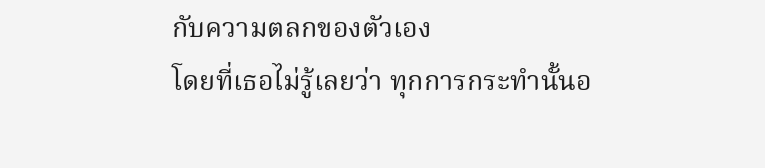กับความตลกของตัวเอง
โดยที่เธอไม่รู้เลยว่า ทุกการกระทำนั้นอ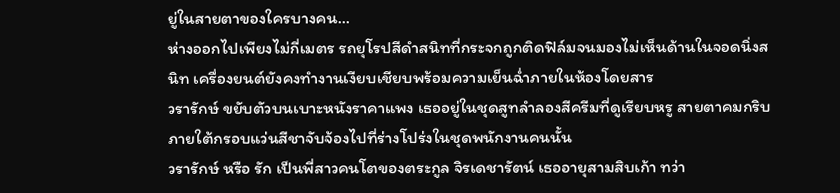ยู่ในสายตาของใครบางคน...
ห่างออกไปเพียงไม่กี่เมตร รถยุโรปสีดำสนิทที่กระจกถูกติดฟิล์มจนมองไม่เห็นด้านในจอดนิ่งสนิท เครื่องยนต์ยังคงทำงานเงียบเชียบพร้อมความเย็นฉ่ำภายในห้องโดยสาร
วรารักษ์ ขยับตัวบนเบาะหนังราคาแพง เธออยู่ในชุดสูทลำลองสีครีมที่ดูเรียบหรู สายตาคมกริบภายใต้กรอบแว่นสีชาจับจ้องไปที่ร่างโปร่งในชุดพนักงานคนนั้น
วรารักษ์ หรือ รัก เป็นพี่สาวคนโตของตระกูล จิรเดชารัตน์ เธออายุสามสิบเก้า ทว่า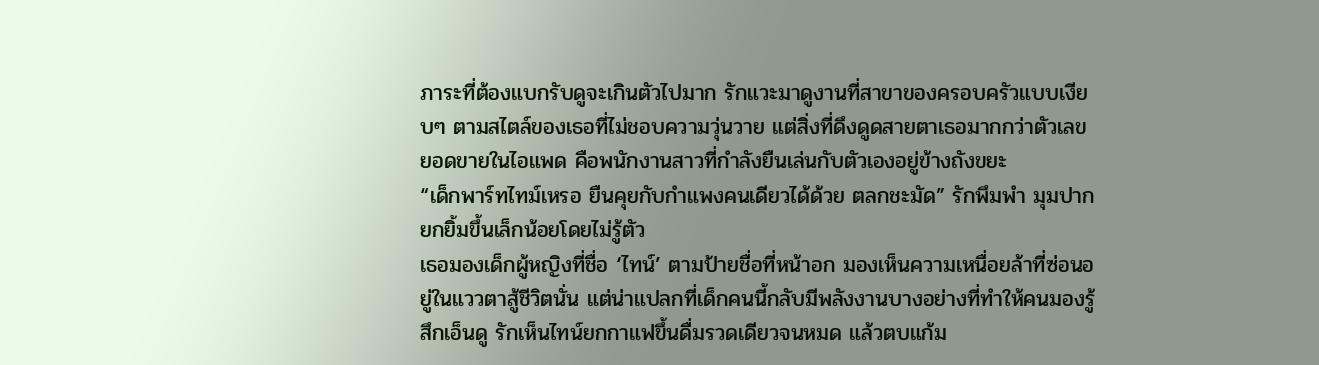ภาระที่ต้องแบกรับดูจะเกินตัวไปมาก รักแวะมาดูงานที่สาขาของครอบครัวแบบเงียบๆ ตามสไตล์ของเธอที่ไม่ชอบความวุ่นวาย แต่สิ่งที่ดึงดูดสายตาเธอมากกว่าตัวเลขยอดขายในไอแพด คือพนักงานสาวที่กำลังยืนเล่นกับตัวเองอยู่ข้างถังขยะ
“เด็กพาร์ทไทม์เหรอ ยืนคุยกับกำแพงคนเดียวได้ด้วย ตลกชะมัด” รักพึมพำ มุมปากยกยิ้มขึ้นเล็กน้อยโดยไม่รู้ตัว
เธอมองเด็กผู้หญิงที่ชื่อ ‘ไทน์’ ตามป้ายชื่อที่หน้าอก มองเห็นความเหนื่อยล้าที่ซ่อนอยู่ในแววตาสู้ชีวิตนั่น แต่น่าแปลกที่เด็กคนนี้กลับมีพลังงานบางอย่างที่ทำให้คนมองรู้สึกเอ็นดู รักเห็นไทน์ยกกาแฟขึ้นดื่มรวดเดียวจนหมด แล้วตบแก้ม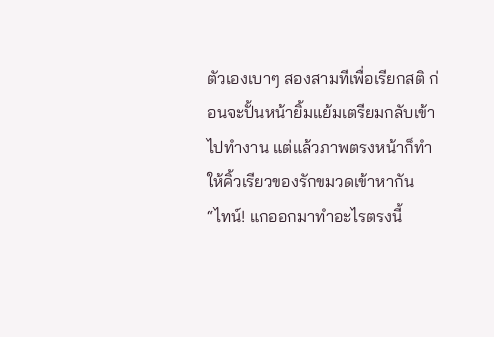ตัวเองเบาๆ สองสามทีเพื่อเรียกสติ ก่อนจะปั้นหน้ายิ้มแย้มเตรียมกลับเข้าไปทำงาน แต่แล้วภาพตรงหน้าก็ทำให้คิ้วเรียวของรักขมวดเข้าหากัน
“ไทน์! แกออกมาทำอะไรตรงนี้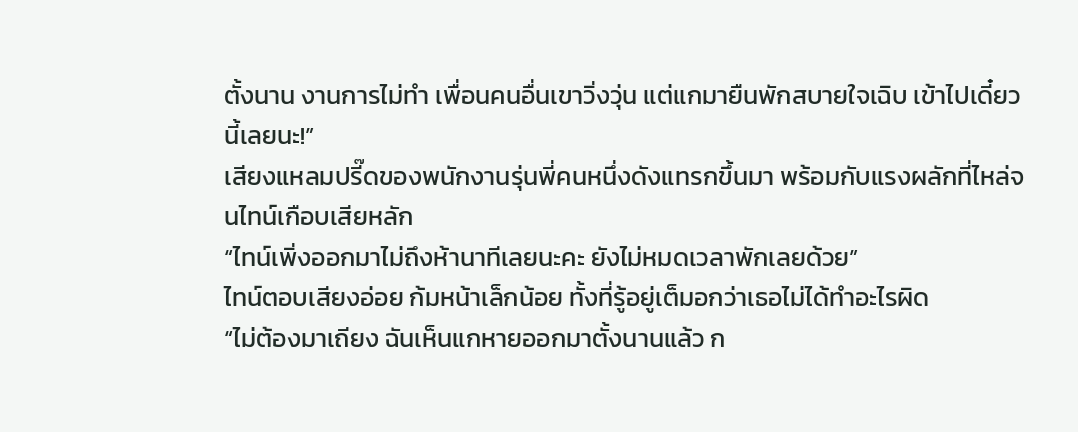ตั้งนาน งานการไม่ทำ เพื่อนคนอื่นเขาวิ่งวุ่น แต่แกมายืนพักสบายใจเฉิบ เข้าไปเดี๋ยวนี้เลยนะ!”
เสียงแหลมปรี๊ดของพนักงานรุ่นพี่คนหนึ่งดังแทรกขึ้นมา พร้อมกับแรงผลักที่ไหล่จนไทน์เกือบเสียหลัก
“ไทน์เพิ่งออกมาไม่ถึงห้านาทีเลยนะคะ ยังไม่หมดเวลาพักเลยด้วย”
ไทน์ตอบเสียงอ่อย ก้มหน้าเล็กน้อย ทั้งที่รู้อยู่เต็มอกว่าเธอไม่ได้ทำอะไรผิด
“ไม่ต้องมาเถียง ฉันเห็นแกหายออกมาตั้งนานแล้ว ก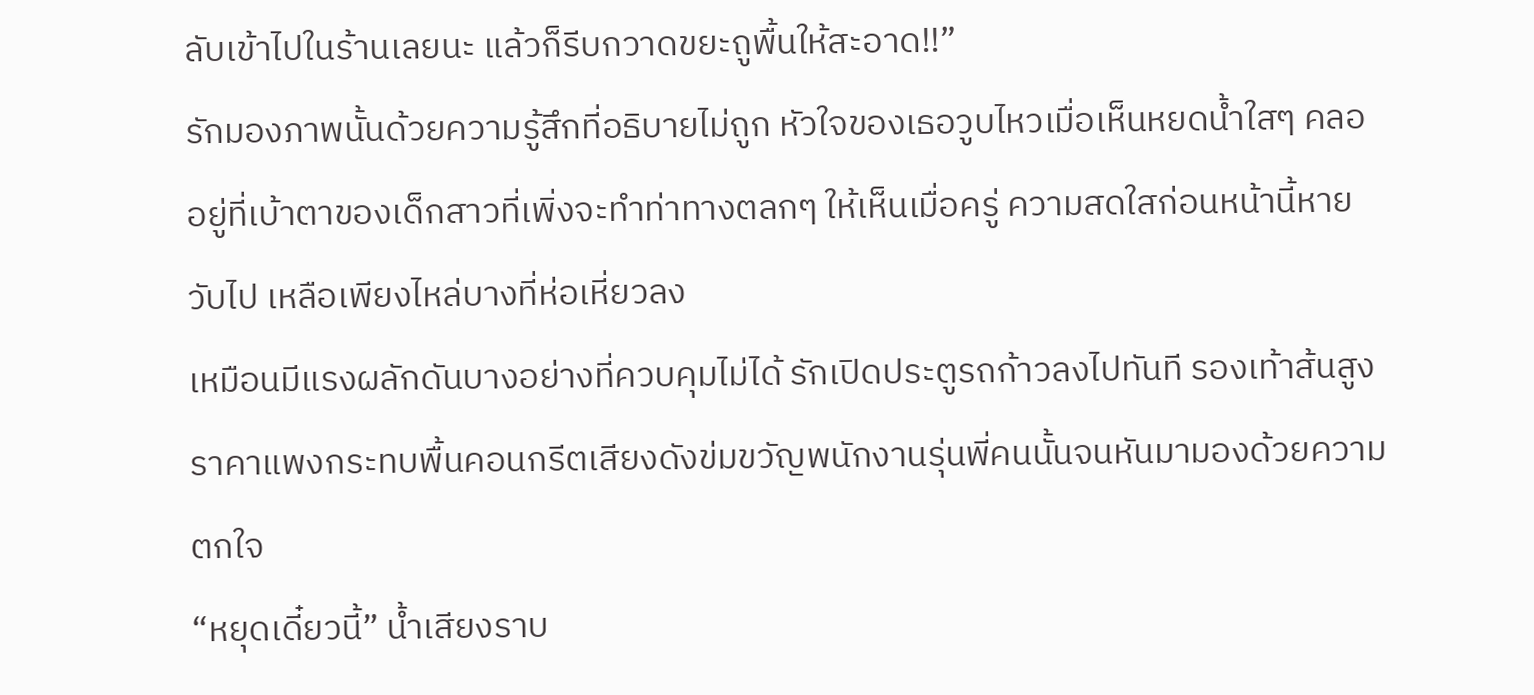ลับเข้าไปในร้านเลยนะ แล้วก็รีบกวาดขยะถูพื้นให้สะอาด!!”
รักมองภาพนั้นด้วยความรู้สึกที่อธิบายไม่ถูก หัวใจของเธอวูบไหวเมื่อเห็นหยดน้ำใสๆ คลออยู่ที่เบ้าตาของเด็กสาวที่เพิ่งจะทำท่าทางตลกๆ ให้เห็นเมื่อครู่ ความสดใสก่อนหน้านี้หายวับไป เหลือเพียงไหล่บางที่ห่อเหี่ยวลง
เหมือนมีแรงผลักดันบางอย่างที่ควบคุมไม่ได้ รักเปิดประตูรถก้าวลงไปทันที รองเท้าส้นสูงราคาแพงกระทบพื้นคอนกรีตเสียงดังข่มขวัญพนักงานรุ่นพี่คนนั้นจนหันมามองด้วยความตกใจ
“หยุดเดี๋ยวนี้” น้ำเสียงราบ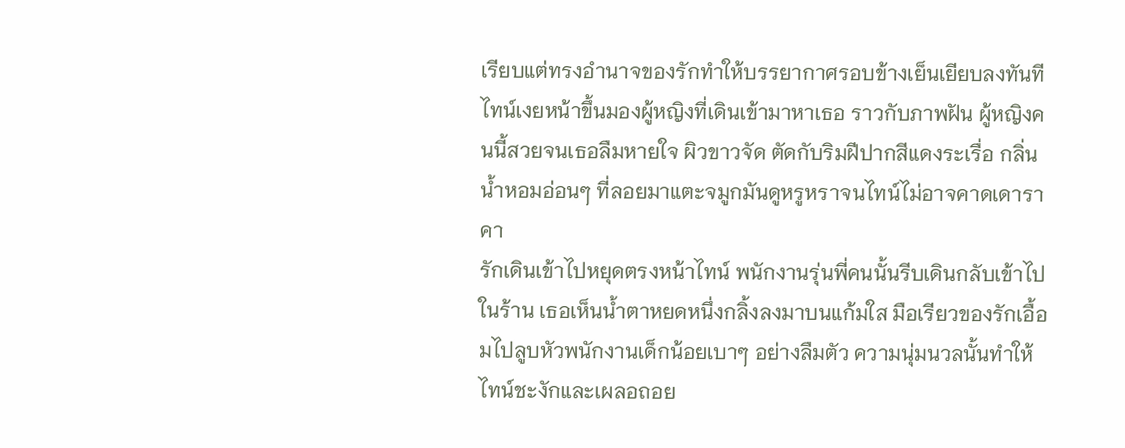เรียบแต่ทรงอำนาจของรักทำให้บรรยากาศรอบข้างเย็นเยียบลงทันที
ไทน์เงยหน้าขึ้นมองผู้หญิงที่เดินเข้ามาหาเธอ ราวกับภาพฝัน ผู้หญิงคนนี้สวยจนเธอลืมหายใจ ผิวขาวจัด ตัดกับริมฝีปากสีแดงระเรื่อ กลิ่นน้ำหอมอ่อนๆ ที่ลอยมาแตะจมูกมันดูหรูหราจนไทน์ไม่อาจคาดเดาราคา
รักเดินเข้าไปหยุดตรงหน้าไทน์ พนักงานรุ่นพี่คนนั้นรีบเดินกลับเข้าไปในร้าน เธอเห็นน้ำตาหยดหนึ่งกลิ้งลงมาบนแก้มใส มือเรียวของรักเอื้อมไปลูบหัวพนักงานเด็กน้อยเบาๆ อย่างลืมตัว ความนุ่มนวลนั้นทำให้ไทน์ชะงักและเผลอถอย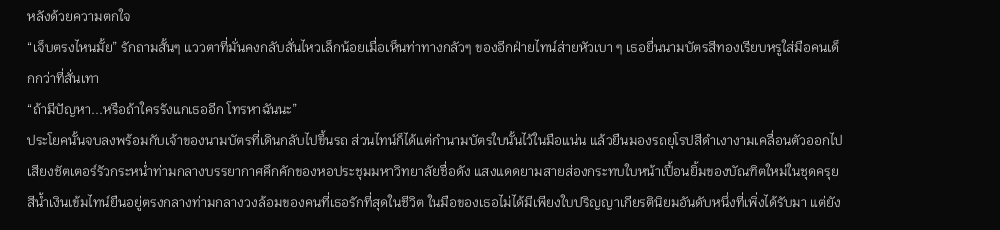หลังด้วยความตกใจ
“เจ็บตรงไหนมั้ย” รักถามสั้นๆ แววตาที่มั่นคงกลับสั่นไหวเล็กน้อยเมื่อเห็นท่าทางกลัวๆ ของอีกฝ่ายไทน์ส่ายหัวเบา ๆ เธอยื่นนามบัตรสีทองเรียบหรูใส่มือคนเด็กกว่าที่สั่นเทา
“ถ้ามีปัญหา...หรือถ้าใครรังแกเธออีก โทรหาฉันนะ”
ประโยคนั้นจบลงพร้อมกับเจ้าของนามบัตรที่เดินกลับไปขึ้นรถ ส่วนไทน์ก็ได้แต่กำนามบัตรใบนั้นไว้ในมือแน่น แล้วยืนมองรถยุโรปสีดำเงางามเคลื่อนตัวออกไป
เสียงชัตเตอร์รัวกระหน่ำท่ามกลางบรรยากาศคึกคักของหอประชุมมหาวิทยาลัยชื่อดัง แสงแดดยามสายส่องกระทบใบหน้าเปื้อนยิ้มของบัณฑิตใหม่ในชุดครุยสีน้ำเงินเข้มไทน์ยืนอยู่ตรงกลางท่ามกลางวงล้อมของคนที่เธอรักที่สุดในชีวิต ในมือของเธอไม่ได้มีเพียงใบปริญญาเกียรตินิยมอันดับหนึ่งที่เพิ่งได้รับมา แต่ยัง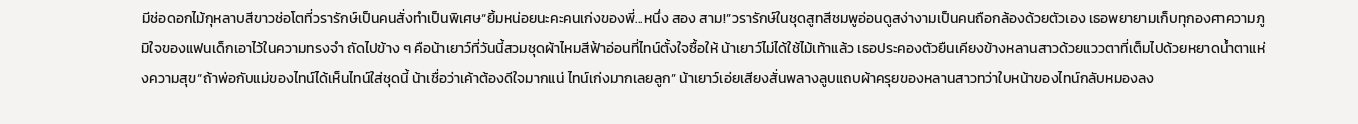มีช่อดอกไม้กุหลาบสีขาวช่อโตที่วรารักษ์เป็นคนสั่งทำเป็นพิเศษ“ยิ้มหน่อยนะคะคนเก่งของพี่...หนึ่ง สอง สาม!”วรารักษ์ในชุดสูทสีชมพูอ่อนดูสง่างามเป็นคนถือกล้องด้วยตัวเอง เธอพยายามเก็บทุกองศาความภูมิใจของแฟนเด็กเอาไว้ในความทรงจำ ถัดไปข้าง ๆ คือน้าเยาว์ที่วันนี้สวมชุดผ้าไหมสีฟ้าอ่อนที่ไทน์ตั้งใจซื้อให้ น้าเยาว์ไม่ได้ใช้ไม้เท้าแล้ว เธอประคองตัวยืนเคียงข้างหลานสาวด้วยแววตาที่เต็มไปด้วยหยาดน้ำตาแห่งความสุข“ถ้าพ่อกับแม่ของไทน์ได้เห็นไทน์ใส่ชุดนี้ น้าเชื่อว่าเค้าต้องดีใจมากแน่ ไทน์เก่งมากเลยลูก” น้าเยาว์เอ่ยเสียงสั่นพลางลูบแถบผ้าครุยของหลานสาวทว่าใบหน้าของไทน์กลับหมองลง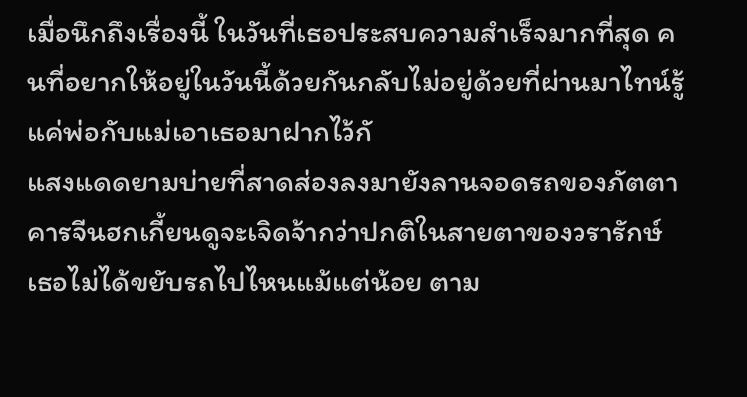เมื่อนึกถึงเรื่องนี้ ในวันที่เธอประสบความสำเร็จมากที่สุด คนที่อยากให้อยู่ในวันนี้ด้วยกันกลับไม่อยู่ด้วยที่ผ่านมาไทน์รู้แค่พ่อกับแม่เอาเธอมาฝากไว้กั
แสงแดดยามบ่ายที่สาดส่องลงมายังลานจอดรถของภัตตาคารจีนฮกเกี้ยนดูจะเจิดจ้ากว่าปกติในสายตาของวรารักษ์ เธอไม่ได้ขยับรถไปไหนแม้แต่น้อย ตาม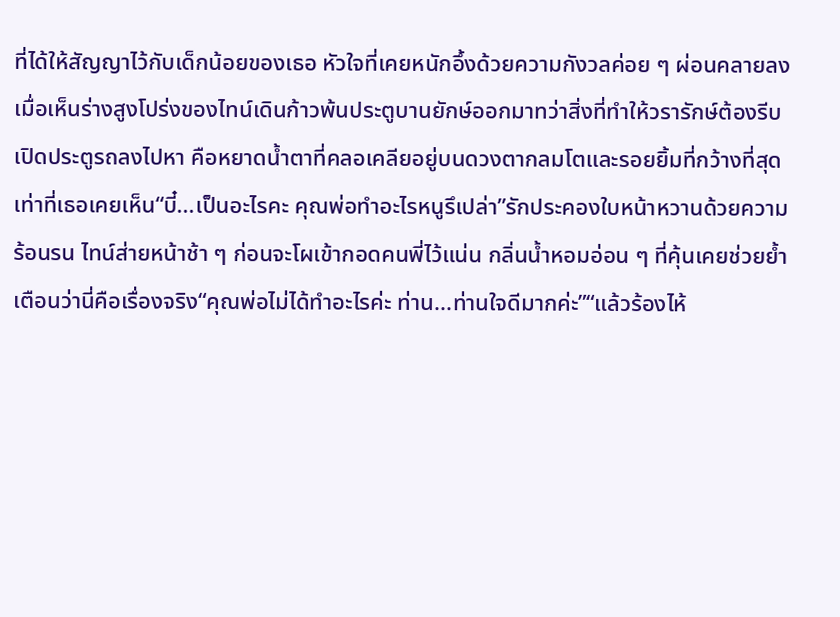ที่ได้ให้สัญญาไว้กับเด็กน้อยของเธอ หัวใจที่เคยหนักอึ้งด้วยความกังวลค่อย ๆ ผ่อนคลายลงเมื่อเห็นร่างสูงโปร่งของไทน์เดินก้าวพ้นประตูบานยักษ์ออกมาทว่าสิ่งที่ทำให้วรารักษ์ต้องรีบเปิดประตูรถลงไปหา คือหยาดน้ำตาที่คลอเคลียอยู่บนดวงตากลมโตและรอยยิ้มที่กว้างที่สุดเท่าที่เธอเคยเห็น“บี๋...เป็นอะไรคะ คุณพ่อทำอะไรหนูรึเปล่า”รักประคองใบหน้าหวานด้วยความร้อนรน ไทน์ส่ายหน้าช้า ๆ ก่อนจะโผเข้ากอดคนพี่ไว้แน่น กลิ่นน้ำหอมอ่อน ๆ ที่คุ้นเคยช่วยย้ำเตือนว่านี่คือเรื่องจริง“คุณพ่อไม่ได้ทำอะไรค่ะ ท่าน...ท่านใจดีมากค่ะ”“แล้วร้องไห้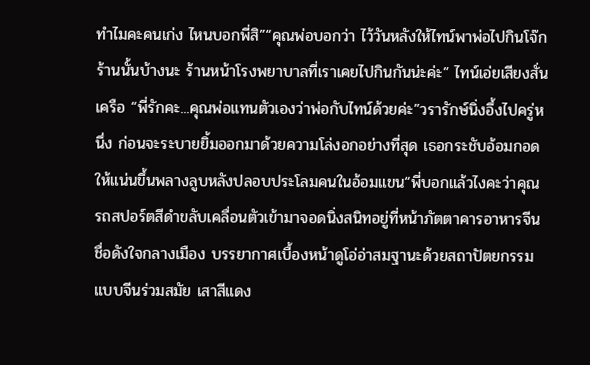ทำไมคะคนเก่ง ไหนบอกพี่สิ”“คุณพ่อบอกว่า ไว้วันหลังให้ไทน์พาพ่อไปกินโจ๊กร้านนั้นบ้างนะ ร้านหน้าโรงพยาบาลที่เราเคยไปกินกันน่ะค่ะ” ไทน์เอ่ยเสียงสั่นเครือ “พี่รักคะ...คุณพ่อแทนตัวเองว่าพ่อกับไทน์ด้วยค่ะ”วรารักษ์นิ่งอึ้งไปครู่หนึ่ง ก่อนจะระบายยิ้มออกมาด้วยความโล่งอกอย่างที่สุด เธอกระชับอ้อมกอดให้แน่นขึ้นพลางลูบหลังปลอบประโลมคนในอ้อมแขน“พี่บอกแล้วไงคะว่าคุณ
รถสปอร์ตสีดำขลับเคลื่อนตัวเข้ามาจอดนิ่งสนิทอยู่ที่หน้าภัตตาคารอาหารจีนชื่อดังใจกลางเมือง บรรยากาศเบื้องหน้าดูโอ่อ่าสมฐานะด้วยสถาปัตยกรรมแบบจีนร่วมสมัย เสาสีแดง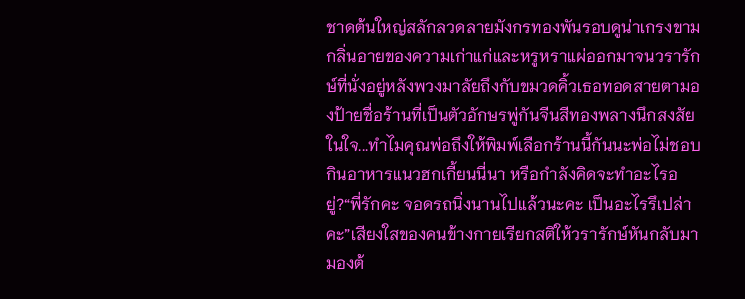ชาดต้นใหญ่สลักลวดลายมังกรทองพันรอบดูน่าเกรงขาม กลิ่นอายของความเก่าแก่และหรูหราแผ่ออกมาจนวรารักษ์ที่นั่งอยู่หลังพวงมาลัยถึงกับขมวดคิ้วเธอทอดสายตามองป้ายชื่อร้านที่เป็นตัวอักษรพู่กันจีนสีทองพลางนึกสงสัยในใจ...ทำไมคุณพ่อถึงให้พิมพ์เลือกร้านนี้กันนะพ่อไม่ชอบกินอาหารแนวฮกเกี้ยนนี่นา หรือกำลังคิดจะทำอะไรอยู่?“พี่รักคะ จอดรถนิ่งนานไปแล้วนะคะ เป็นอะไรรึเปล่าคะ”เสียงใสของคนข้างกายเรียกสติให้วรารักษ์หันกลับมามองต้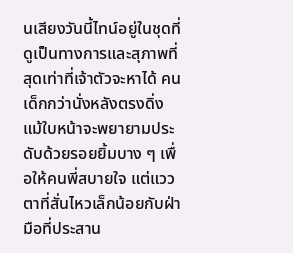นเสียงวันนี้ไทน์อยู่ในชุดที่ดูเป็นทางการและสุภาพที่สุดเท่าที่เจ้าตัวจะหาได้ คนเด็กกว่านั่งหลังตรงดิ่ง แม้ใบหน้าจะพยายามประดับด้วยรอยยิ้มบาง ๆ เพื่อให้คนพี่สบายใจ แต่แววตาที่สั่นไหวเล็กน้อยกับฝ่ามือที่ประสาน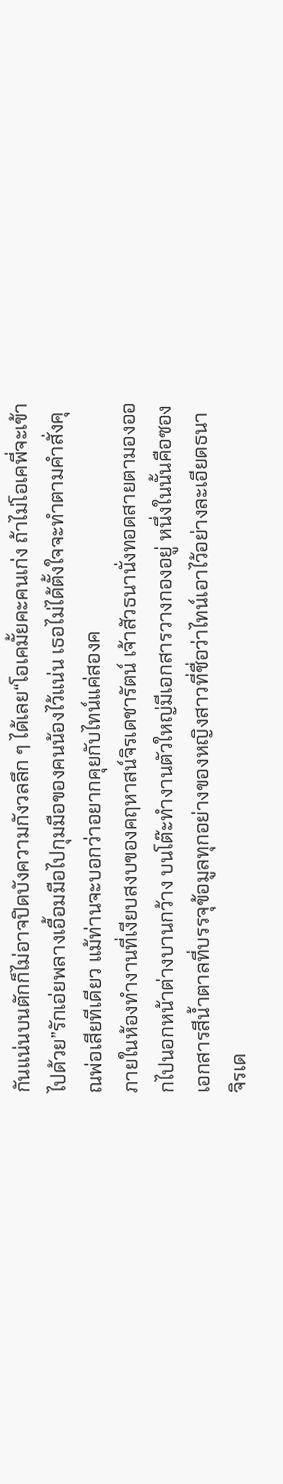กันแน่นบนตักก็ไม่อาจปิดบังความกังวลลึก ๆ ได้เลย“โอเคมั้ยคะคนเก่ง ถ้าไม่โอเคพี่จะเข้าไปด้วย”รักเอ่ยพลางเอื้อมมือไปกุมมือของคนน้องไว้แน่น เธอไม่ได้ตั้งใจจะทำตามคำสั่งคุณพ่อเสียทีเดียว แม้ท่านจะบอกว่าอยากคุยกับไทน์แค่สองค
ภายในห้องทำงานที่เงียบสงบของคฤหาสน์จิรเดชารัตน์ เจ้าสัวธนานั่งทอดสายตามองออกไปนอกหน้าต่างบานกว้าง บนโต๊ะทำงานตัวใหญ่มีเอกสารวางกองอยู่ หนึ่งในนั้นคือซองเอกสารสีน้ำตาลที่บรรจุข้อมูลทุกอย่างของหญิงสาวที่ชื่อว่าไทน์เอาไว้อย่างละเอียดธนา จิรเด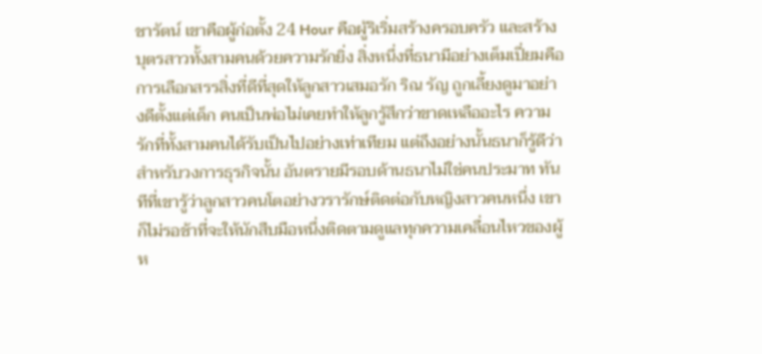ชารัตน์ เขาคือผู้ก่อตั้ง 24 Hour คือผู้ริเริ่มสร้างครอบครัว และสร้างบุตรสาวทั้งสามคนด้วยความรักยิ่ง สิ่งหนึ่งที่ธนามีอย่างเต็มเปี่ยมคือการเลือกสรรสิ่งที่ดีที่สุดให้ลูกสาวเสมอรัก ริณ รัญ ถูกเลี้ยงดูมาอย่างดีตั้งแต่เด็ก คนเป็นพ่อไม่เคยทำให้ลูกรู้สึกว่าขาดเหลืออะไร ความรักที่ทั้งสามคนได้รับเป็นไปอย่างเท่าเทียม แต่ถึงอย่างนั้นธนาก็รู้ดีว่า สำหรับวงการธุรกิจนั้น อันตรายมีรอบด้านธนาไม่ใช่คนประมาท ทันทีที่เขารู้ว่าลูกสาวคนโตอย่างวรารักษ์ติดต่อกับหญิงสาวคนหนึ่ง เขาก็ไม่รอช้าที่จะให้นักสืบมือหนึ่งติดตามดูแลทุกความเคลื่อนไหวของผู้ห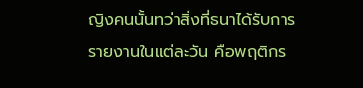ญิงคนนั้นทว่าสิ่งที่ธนาได้รับการรายงานในแต่ละวัน คือพฤติกร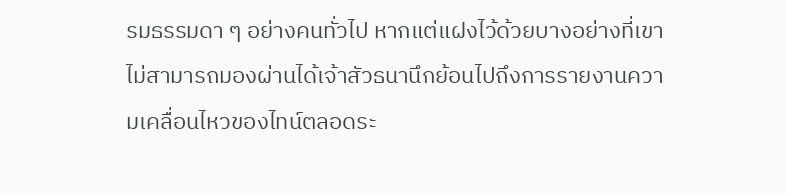รมธรรมดา ๆ อย่างคนทั่วไป หากแต่แฝงไว้ด้วยบางอย่างที่เขาไม่สามารถมองผ่านได้เจ้าสัวธนานึกย้อนไปถึงการรายงานความเคลื่อนไหวของไทน์ตลอดระ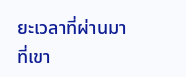ยะเวลาที่ผ่านมา ที่เขา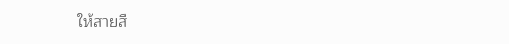ให้สายสื